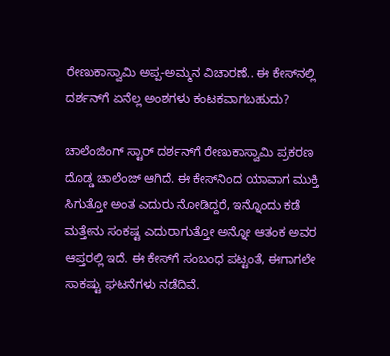ರೇಣುಕಾಸ್ವಾಮಿ ಅಪ್ಪ-ಅಮ್ಮನ ವಿಚಾರಣೆ.. ಈ ಕೇಸ್‌ನಲ್ಲಿ ದರ್ಶನ್‌ಗೆ ಏನೆಲ್ಲ ಅಂಶಗಳು ಕಂಟಕವಾಗಬಹುದು?

ಚಾಲೆಂಜಿಂಗ್ ಸ್ಟಾರ್ ದರ್ಶನ್‌ಗೆ ರೇಣುಕಾಸ್ವಾಮಿ ಪ್ರಕರಣ ದೊಡ್ಡ ಚಾಲೆಂಜ್ ಆಗಿದೆ. ಈ ಕೇಸ್‌ನಿಂದ ಯಾವಾಗ ಮುಕ್ತಿ ಸಿಗುತ್ತೋ ಅಂತ ಎದುರು ನೋಡಿದ್ದರೆ, ಇನ್ನೊಂದು ಕಡೆ ಮತ್ತೇನು ಸಂಕಷ್ಟ ಎದುರಾಗುತ್ತೋ ಅನ್ನೋ ಆತಂಕ ಅವರ ಆಪ್ತರಲ್ಲಿ ಇದೆ. ಈ ಕೇಸ್‌ಗೆ ಸಂಬಂಧ ಪಟ್ಟಂತೆ, ಈಗಾಗಲೇ ಸಾಕಷ್ಟು ಘಟನೆಗಳು ನಡೆದಿವೆ.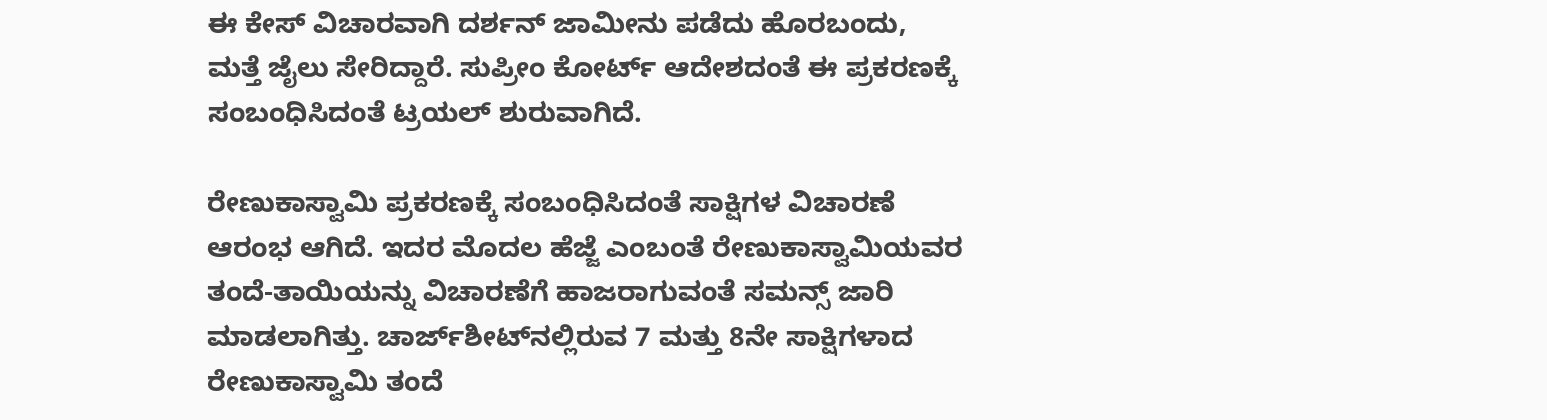ಈ ಕೇಸ್ ವಿಚಾರವಾಗಿ ದರ್ಶನ್ ಜಾಮೀನು ಪಡೆದು ಹೊರಬಂದು, ಮತ್ತೆ ಜೈಲು ಸೇರಿದ್ದಾರೆ. ಸುಪ್ರೀಂ ಕೋರ್ಟ್ ಆದೇಶದಂತೆ ಈ ಪ್ರಕರಣಕ್ಕೆ ಸಂಬಂಧಿಸಿದಂತೆ ಟ್ರಯಲ್ ಶುರುವಾಗಿದೆ.

ರೇಣುಕಾಸ್ವಾಮಿ ಪ್ರಕರಣಕ್ಕೆ ಸಂಬಂಧಿಸಿದಂತೆ ಸಾಕ್ಷಿಗಳ ವಿಚಾರಣೆ ಆರಂಭ ಆಗಿದೆ. ಇದರ ಮೊದಲ ಹೆಜ್ಜೆ ಎಂಬಂತೆ ರೇಣುಕಾಸ್ವಾಮಿಯವರ ತಂದೆ-ತಾಯಿಯನ್ನು ವಿಚಾರಣೆಗೆ ಹಾಜರಾಗುವಂತೆ ಸಮನ್ಸ್ ಜಾರಿ ಮಾಡಲಾಗಿತ್ತು. ಚಾರ್ಜ್‌ಶೀಟ್‌ನಲ್ಲಿರುವ 7 ಮತ್ತು 8ನೇ ಸಾಕ್ಷಿಗಳಾದ ರೇಣುಕಾಸ್ವಾಮಿ ತಂದೆ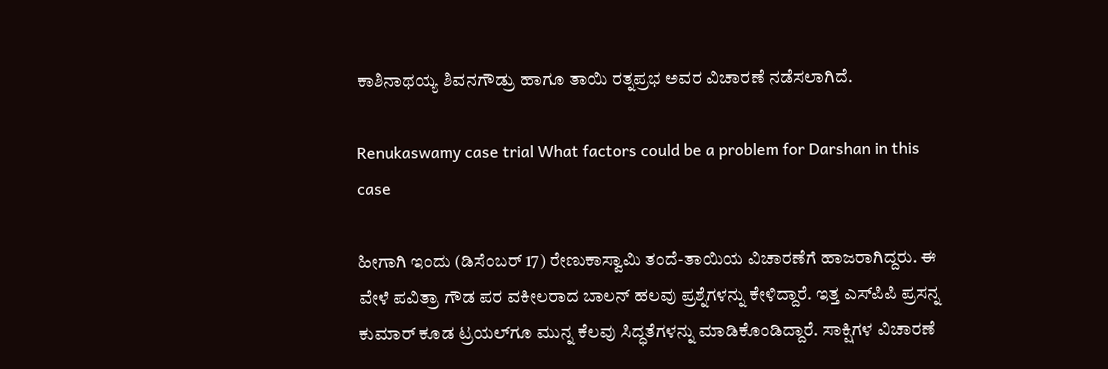ಕಾಶಿನಾಥಯ್ಯ ಶಿವನಗೌಡ್ರು ಹಾಗೂ ತಾಯಿ ರತ್ನಪ್ರಭ ಅವರ ವಿಚಾರಣೆ ನಡೆಸಲಾಗಿದೆ.

Renukaswamy case trial What factors could be a problem for Darshan in this case

ಹೀಗಾಗಿ ಇಂದು (ಡಿಸೆಂಬರ್ 17) ರೇಣುಕಾಸ್ವಾಮಿ ತಂದೆ-ತಾಯಿಯ ವಿಚಾರಣೆಗೆ ಹಾಜರಾಗಿದ್ದರು. ಈ ವೇಳೆ ಪವಿತ್ರಾ ಗೌಡ ಪರ ವಕೀಲರಾದ ಬಾಲನ್ ಹಲವು ಪ್ರಶ್ನೆಗಳನ್ನು ಕೇಳಿದ್ದಾರೆ. ಇತ್ತ ಎಸ್‌ಪಿಪಿ ಪ್ರಸನ್ನ ಕುಮಾರ್ ಕೂಡ ಟ್ರಯಲ್‌ಗೂ ಮುನ್ನ ಕೆಲವು ಸಿದ್ಧತೆಗಳನ್ನು ಮಾಡಿಕೊಂಡಿದ್ದಾರೆ. ಸಾಕ್ಷಿಗಳ ವಿಚಾರಣೆ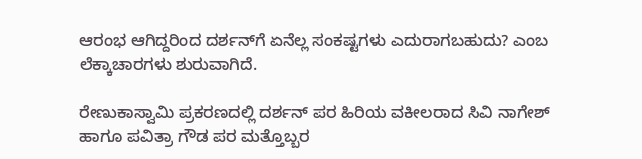ಆರಂಭ ಆಗಿದ್ದರಿಂದ ದರ್ಶನ್‌ಗೆ ಏನೆಲ್ಲ ಸಂಕಷ್ಟಗಳು ಎದುರಾಗಬಹುದು? ಎಂಬ ಲೆಕ್ಕಾಚಾರಗಳು ಶುರುವಾಗಿದೆ.

ರೇಣುಕಾಸ್ವಾಮಿ ಪ್ರಕರಣದಲ್ಲಿ ದರ್ಶನ್ ಪರ ಹಿರಿಯ ವಕೀಲರಾದ ಸಿವಿ ನಾಗೇಶ್ ಹಾಗೂ ಪವಿತ್ರಾ ಗೌಡ ಪರ ಮತ್ತೊಬ್ಬರ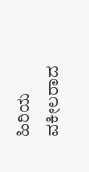ಹಿರಿಯ ವಕೀಲರಾದ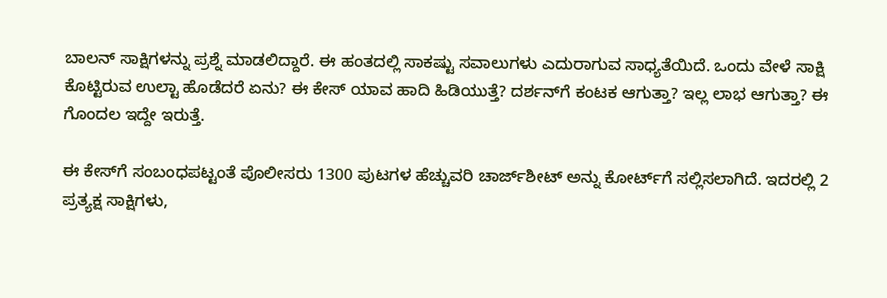ಬಾಲನ್ ಸಾಕ್ಷಿಗಳನ್ನು ಪ್ರಶ್ನೆ ಮಾಡಲಿದ್ದಾರೆ. ಈ ಹಂತದಲ್ಲಿ ಸಾಕಷ್ಟು ಸವಾಲುಗಳು ಎದುರಾಗುವ ಸಾಧ್ಯತೆಯಿದೆ. ಒಂದು ವೇಳೆ ಸಾಕ್ಷಿ ಕೊಟ್ಟಿರುವ ಉಲ್ಟಾ ಹೊಡೆದರೆ ಏನು? ಈ ಕೇಸ್ ಯಾವ ಹಾದಿ ಹಿಡಿಯುತ್ತೆ? ದರ್ಶನ್‌ಗೆ ಕಂಟಕ ಆಗುತ್ತಾ? ಇಲ್ಲ ಲಾಭ ಆಗುತ್ತಾ? ಈ ಗೊಂದಲ ಇದ್ದೇ ಇರುತ್ತೆ.

ಈ ಕೇಸ್‌ಗೆ ಸಂಬಂಧಪಟ್ಟಂತೆ ಪೊಲೀಸರು 1300 ಪುಟಗಳ ಹೆಚ್ಚುವರಿ ಚಾರ್ಜ್‌ಶೀಟ್ ಅನ್ನು ಕೋರ್ಟ್‌ಗೆ ಸಲ್ಲಿಸಲಾಗಿದೆ. ಇದರಲ್ಲಿ 2 ಪ್ರತ್ಯಕ್ಷ ಸಾಕ್ಷಿಗಳು,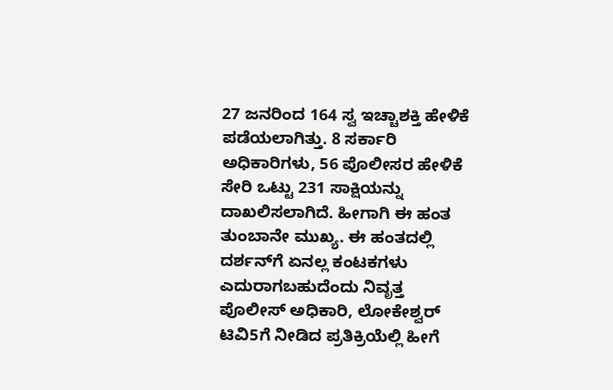27 ಜನರಿಂದ 164 ಸ್ವ ಇಚ್ಚಾಶಕ್ತಿ ಹೇಳಿಕೆ ಪಡೆಯಲಾಗಿತ್ತು. 8 ಸರ್ಕಾರಿ ಅಧಿಕಾರಿಗಳು, 56 ಪೊಲೀಸರ ಹೇಳಿಕೆ ಸೇರಿ ಒಟ್ಟು 231 ಸಾಕ್ಷಿಯನ್ನು ದಾಖಲಿಸಲಾಗಿದೆ. ಹೀಗಾಗಿ ಈ ಹಂತ ತುಂಬಾನೇ ಮುಖ್ಯ. ಈ ಹಂತದಲ್ಲಿ ದರ್ಶನ್‌ಗೆ ಏನಲ್ಲ ಕಂಟಕಗಳು ಎದುರಾಗಬಹುದೆಂದು ನಿವೃತ್ತ ಪೊಲೀಸ್ ಅಧಿಕಾರಿ, ಲೋಕೇಶ್ವರ್ ಟಿವಿ5ಗೆ ನೀಡಿದ ಪ್ರತಿಕ್ರಿಯೆಲ್ಲಿ ಹೀಗೆ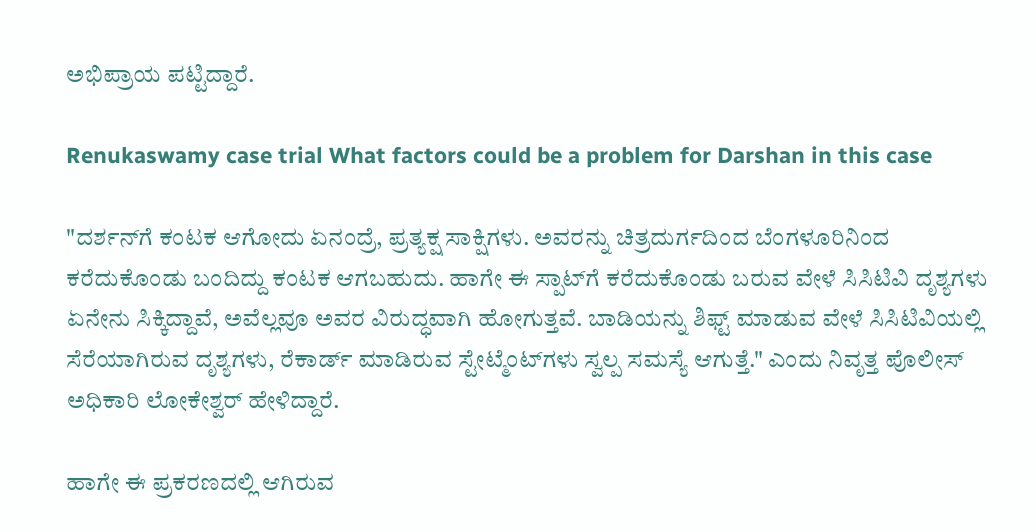ಅಭಿಪ್ರಾಯ ಪಟ್ಟಿದ್ದಾರೆ.

Renukaswamy case trial What factors could be a problem for Darshan in this case

"ದರ್ಶನ್‌ಗೆ ಕಂಟಕ ಆಗೋದು ಏನಂದ್ರೆ, ಪ್ರತ್ಯಕ್ಷ ಸಾಕ್ಷಿಗಳು. ಅವರನ್ನು ಚಿತ್ರದುರ್ಗದಿಂದ ಬೆಂಗಳೂರಿನಿಂದ ಕರೆದುಕೊಂಡು ಬಂದಿದ್ದು ಕಂಟಕ ಆಗಬಹುದು. ಹಾಗೇ ಈ ಸ್ಪಾಟ್‌ಗೆ ಕರೆದುಕೊಂಡು ಬರುವ ವೇಳೆ ಸಿಸಿಟಿವಿ ದೃಶ್ಯಗಳು ಏನೇನು ಸಿಕ್ಕಿದ್ದಾವೆ, ಅವೆಲ್ಲವೂ ಅವರ ವಿರುದ್ಧವಾಗಿ ಹೋಗುತ್ತವೆ. ಬಾಡಿಯನ್ನು ಶಿಫ್ಟ್ ಮಾಡುವ ವೇಳೆ ಸಿಸಿಟಿವಿಯಲ್ಲಿ ಸೆರೆಯಾಗಿರುವ ದೃಶ್ಯಗಳು, ರೆಕಾರ್ಡ್ ಮಾಡಿರುವ ಸ್ಟೇಟ್ಮೆಂಟ್‌ಗಳು ಸ್ವಲ್ಪ ಸಮಸ್ಯೆ ಆಗುತ್ತೆ." ಎಂದು ನಿವೃತ್ತ ಪೊಲೀಸ್ ಅಧಿಕಾರಿ ಲೋಕೇಶ್ವರ್ ಹೇಳಿದ್ದಾರೆ.

ಹಾಗೇ ಈ ಪ್ರಕರಣದಲ್ಲಿ ಆಗಿರುವ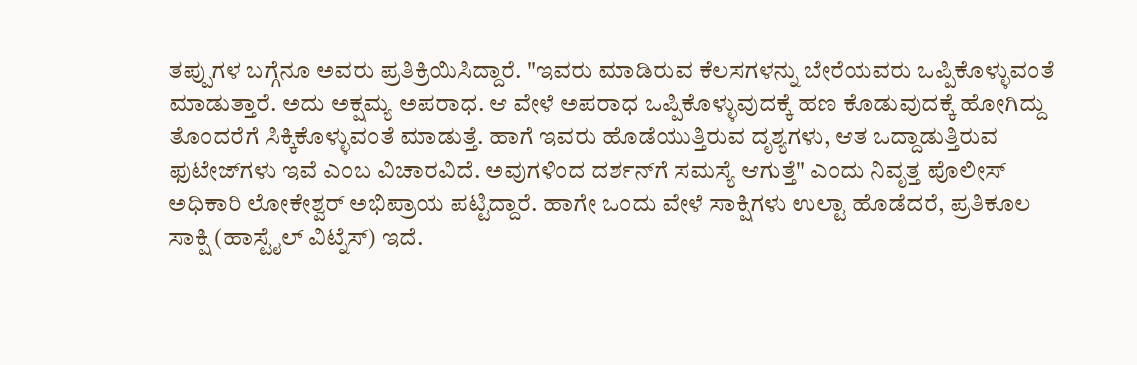ತಪ್ಪುಗಳ ಬಗ್ಗೆನೂ ಅವರು ಪ್ರತಿಕ್ರಿಯಿಸಿದ್ದಾರೆ. "ಇವರು ಮಾಡಿರುವ ಕೆಲಸಗಳನ್ನು ಬೇರೆಯವರು ಒಪ್ಪಿಕೊಳ್ಳುವಂತೆ ಮಾಡುತ್ತಾರೆ. ಅದು ಅಕ್ಷಮ್ಯ ಅಪರಾಧ. ಆ ವೇಳೆ ಅಪರಾಧ ಒಪ್ಪಿಕೊಳ್ಳುವುದಕ್ಕೆ ಹಣ ಕೊಡುವುದಕ್ಕೆ ಹೋಗಿದ್ದು ತೊಂದರೆಗೆ ಸಿಕ್ಕಿಕೊಳ್ಳುವಂತೆ ಮಾಡುತ್ತೆ. ಹಾಗೆ ಇವರು ಹೊಡೆಯುತ್ತಿರುವ ದೃಶ್ಯಗಳು, ಆತ ಒದ್ದಾಡುತ್ತಿರುವ ಫುಟೇಜ್‌ಗಳು ಇವೆ ಎಂಬ ವಿಚಾರವಿದೆ. ಅವುಗಳಿಂದ ದರ್ಶನ್‌ಗೆ ಸಮಸ್ಯೆ ಆಗುತ್ತೆ" ಎಂದು ನಿವೃತ್ತ ಪೊಲೀಸ್ ಅಧಿಕಾರಿ ಲೋಕೇಶ್ವರ್ ಅಭಿಪ್ರಾಯ ಪಟ್ಟಿದ್ದಾರೆ. ಹಾಗೇ ಒಂದು ವೇಳೆ ಸಾಕ್ಷಿಗಳು ಉಲ್ಟಾ ಹೊಡೆದರೆ, ಪ್ರತಿಕೂಲ ಸಾಕ್ಷಿ (ಹಾಸ್ಟೈಲ್ ವಿಟ್ನೆಸ್) ಇದೆ.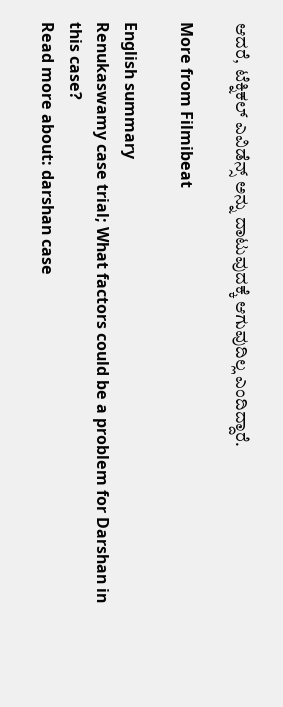ಆದರೆ, ಟೆಕ್ನಿಕಲ್ ಎವಿಡೆನ್ಸ್ ಅನ್ನು ದಾಟುವುದಕ್ಕೆ ಆಗುವುದಿಲ್ಲ ಎಂದಿದ್ದಾರೆ.

More from Filmibeat

English summary
Renukaswamy case trial; What factors could be a problem for Darshan in this case?
Read more about: darshan case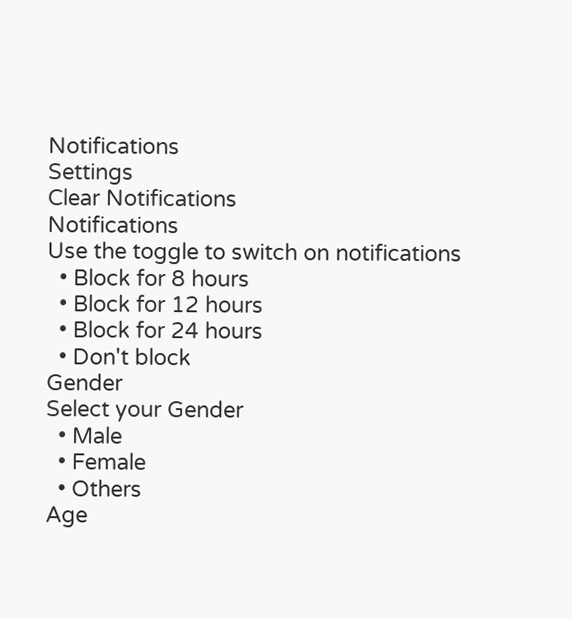Notifications
Settings
Clear Notifications
Notifications
Use the toggle to switch on notifications
  • Block for 8 hours
  • Block for 12 hours
  • Block for 24 hours
  • Don't block
Gender
Select your Gender
  • Male
  • Female
  • Others
Age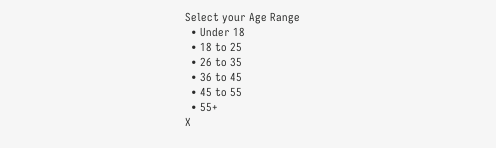Select your Age Range
  • Under 18
  • 18 to 25
  • 26 to 35
  • 36 to 45
  • 45 to 55
  • 55+
X